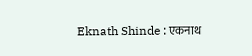Eknath Shinde : एकनाथ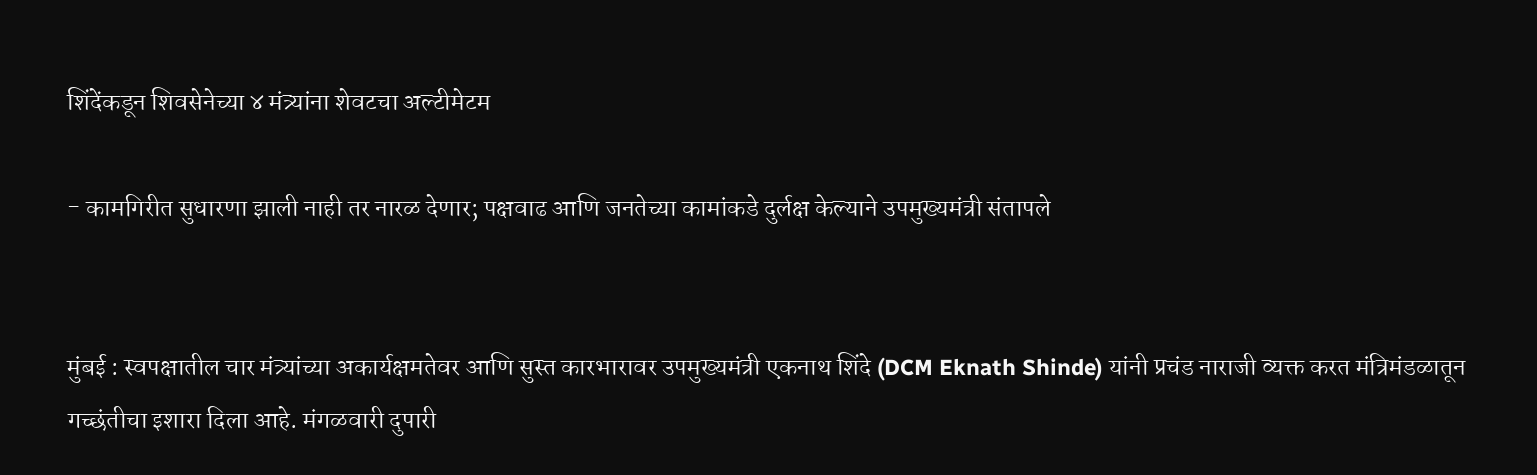शिंदेंकडून शिवसेनेच्या ४ मंत्र्यांना शेवटचा अल्टीमेटम

- कामगिरीत सुधारणा झाली नाही तर नारळ देणार; पक्षवाढ आणि जनतेच्या कामांकडे दुर्लक्ष केल्याने उपमुख्यमंत्री संतापले


मुंबई : स्वपक्षातील चार मंत्र्यांच्या अकार्यक्षमतेवर आणि सुस्त कारभारावर उपमुख्यमंत्री एकनाथ शिंदे (DCM Eknath Shinde) यांनी प्रचंड नाराजी व्यक्त करत मंत्रिमंडळातून गच्छंतीचा इशारा दिला आहे. मंगळवारी दुपारी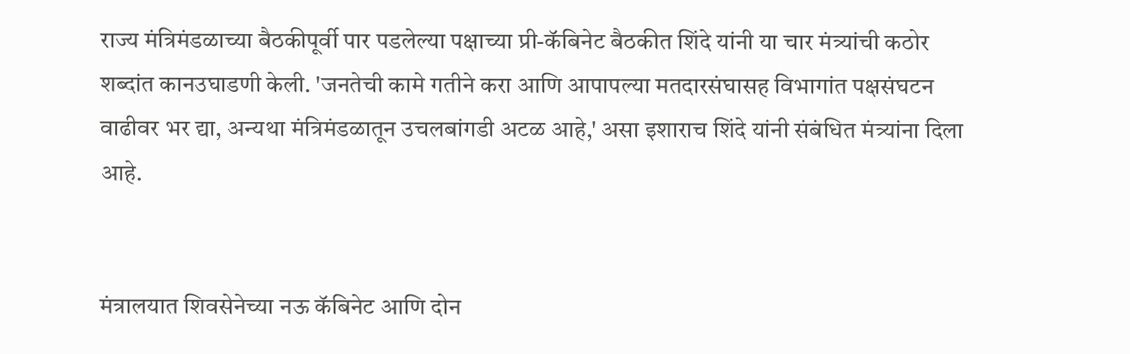राज्य मंत्रिमंडळाच्या बैठकीपूर्वी पार पडलेल्या पक्षाच्या प्री-कॅबिनेट बैठकीत शिंदे यांनी या चार मंत्र्यांची कठोर शब्दांत कानउघाडणी केली. 'जनतेची कामे गतीने करा आणि आपापल्या मतदारसंघासह विभागांत पक्षसंघटन वाढीवर भर द्या, अन्यथा मंत्रिमंडळातून उचलबांगडी अटळ आहे,' असा इशाराच शिंदे यांनी संबंधित मंत्र्यांना दिला आहे.


मंत्रालयात शिवसेनेच्या नऊ कॅबिनेट आणि दोन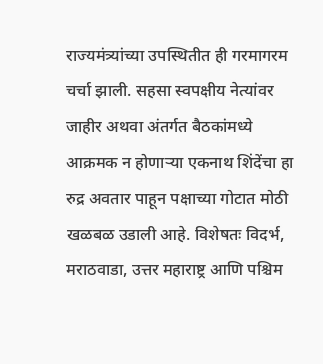राज्यमंत्र्यांच्या उपस्थितीत ही गरमागरम चर्चा झाली. सहसा स्वपक्षीय नेत्यांवर जाहीर अथवा अंतर्गत बैठकांमध्ये आक्रमक न होणाऱ्या एकनाथ शिंदेंचा हा रुद्र अवतार पाहून पक्षाच्या गोटात मोठी खळबळ उडाली आहे. विशेषतः विदर्भ, मराठवाडा, उत्तर महाराष्ट्र आणि पश्चिम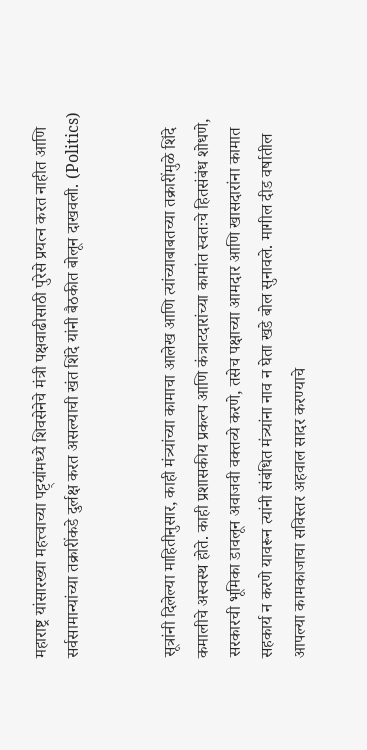महाराष्ट्र यांसारख्या महत्त्वाच्या पट्ट्यांमध्ये शिवसेनेचे मंत्री पक्षवाढीसाठी पुरेसे प्रयत्न करत नाहीत आणि सर्वसामान्यांच्या तक्रारींकडे दुर्लक्ष करत असल्याची खंत शिंदे यांनी बैठकीत बोलून दाखवली. (Politics)


सूत्रांनी दिलेल्या माहितीनुसार, काही मंत्र्यांच्या कामाचा आलेख आणि त्यांच्याबाबतच्या तक्रारींमुळे शिंदे कमालीचे अस्वस्थ होते. काही प्रशासकीय प्रकल्प आणि कंत्राटदारांच्या कामांत स्वतःचे हितसंबंध शोधणे, सरकारची भूमिका डावलून अवाजवी वक्तव्ये करणे, तसेच पक्षाच्या आमदार आणि खासदारांना कामात सहकार्य न करणे यावरून त्यांनी संबंधित मंत्र्यांना नाव न घेता खडे बोल सुनावले. मागील दीड वर्षातील आपल्या कामकाजाचा सविस्तर अहवाल सादर करण्याचे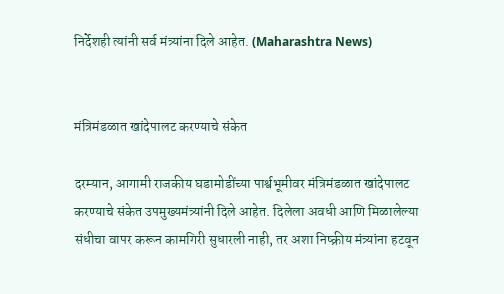निर्देशही त्यांनी सर्व मंत्र्यांना दिले आहेत. (Maharashtra News)


मंत्रिमंडळात खांदेपालट करण्याचे संकेत

दरम्यान, आगामी राजकीय घडामोडींच्या पार्श्वभूमीवर मंत्रिमंडळात खांदेपालट करण्याचे संकेत उपमुख्यमंत्र्यांनी दिले आहेत. दिलेला अवधी आणि मिळालेल्या संधीचा वापर करून कामगिरी सुधारली नाही, तर अशा निष्क्रीय मंत्र्यांना हटवून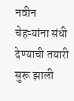नवीन चेहऱ्यांना संधी देण्याची तयारी सुरू झाली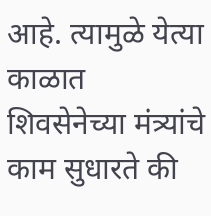आहे. त्यामुळे येत्या काळात शिवसेनेच्या मंत्र्यांचे काम सुधारते की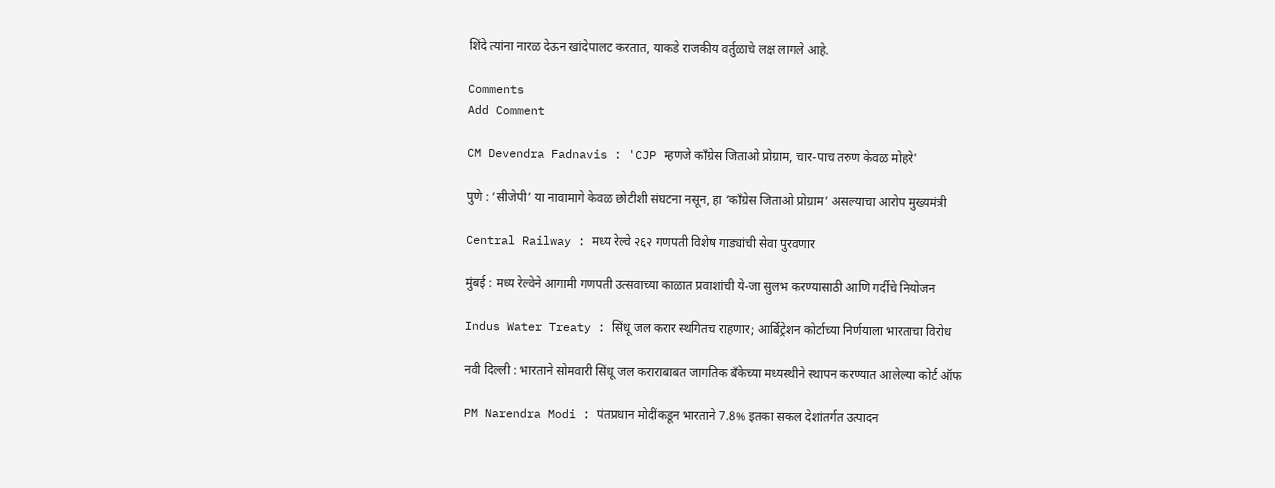शिंदे त्यांना नारळ देऊन खांदेपालट करतात, याकडे राजकीय वर्तुळाचे लक्ष लागले आहे.

Comments
Add Comment

CM Devendra Fadnavis : 'CJP म्हणजे काँग्रेस जिताओ प्रोग्राम, चार-पाच तरुण केवळ मोहरे'

पुणे : ‘सीजेपी’ या नावामागे केवळ छोटीशी संघटना नसून, हा ‘काँग्रेस जिताओ प्रोग्राम’ असल्याचा आरोप मुख्यमंत्री

Central Railway : मध्य रेल्वे २६२ गणपती विशेष गाड्यांची सेवा पुरवणार

मुंबई : मध्य रेल्वेने आगामी गणपती उत्सवाच्या काळात प्रवाशांची ये-जा सुलभ करण्यासाठी आणि गर्दीचे नियोजन

Indus Water Treaty : सिंधू जल करार स्थगितच राहणार; आर्बिट्रेशन कोर्टाच्या निर्णयाला भारताचा विरोध

नवी दिल्ली : भारताने सोमवारी सिंधू जल कराराबाबत जागतिक बँकेच्या मध्यस्थीने स्थापन करण्यात आलेल्या कोर्ट ऑफ

PM Narendra Modi : पंतप्रधान मोदींकडून भारताने 7.8% इतका सकल देशांतर्गत उत्पादन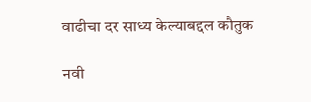वाढीचा दर साध्य केल्याबद्दल कौतुक

नवी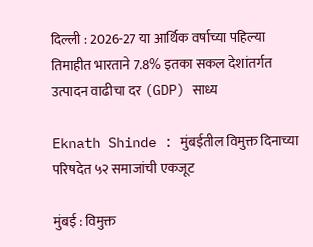दिल्ली : 2026-27 या आर्थिक वर्षाच्या पहिल्या तिमाहीत भारताने 7.8% इतका सकल देशांतर्गत उत्पादन वाढीचा दर (GDP) साध्य

Eknath Shinde : मुंबईतील विमुक्त दिनाच्या परिषदेत ५२ समाजांची एकजूट

मुंबई : विमुक्त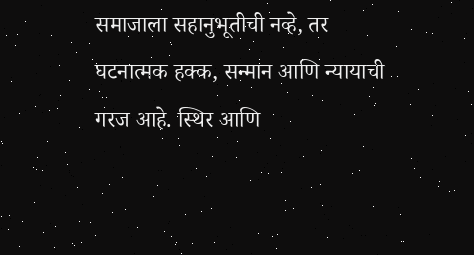समाजाला सहानुभूतीची नव्हे, तर घटनात्मक हक्क, सन्मान आणि न्यायाची गरज आहे. स्थिर आणि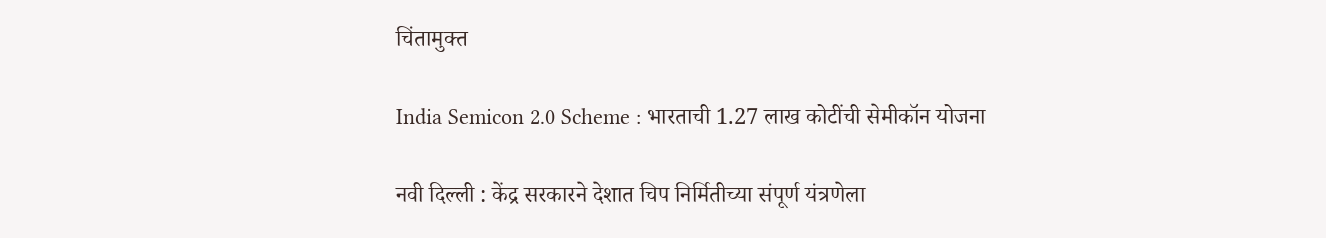चिंतामुक्त

India Semicon 2.0 Scheme : भारताची 1.27 लाख कोटींची सेमीकॉन योजना

नवी दिल्ली : केंद्र सरकारने देशात चिप निर्मितीच्या संपूर्ण यंत्रणेला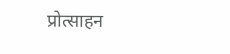प्रोत्साहन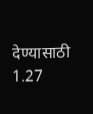देण्यासाठी 1.27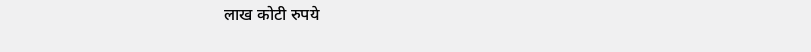लाख कोटी रुपये